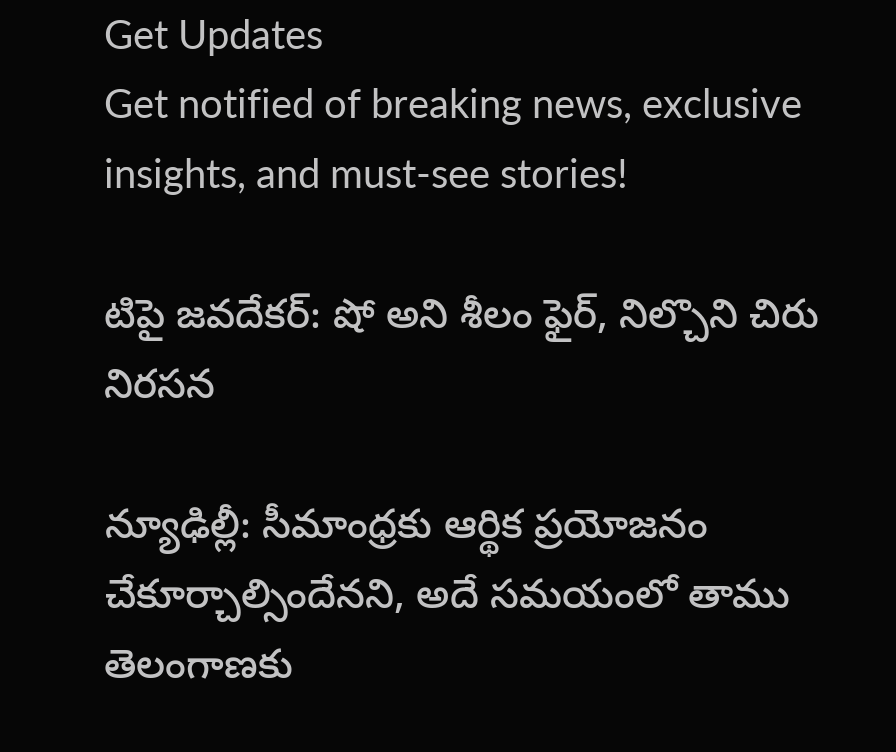Get Updates
Get notified of breaking news, exclusive insights, and must-see stories!

టిపై జవదేకర్: షో అని శీలం ఫైర్, నిల్చొని చిరు నిరసన

న్యూఢిల్లీ: సీమాంధ్రకు ఆర్థిక ప్రయోజనం చేకూర్చాల్సిందేనని, అదే సమయంలో తాము తెలంగాణకు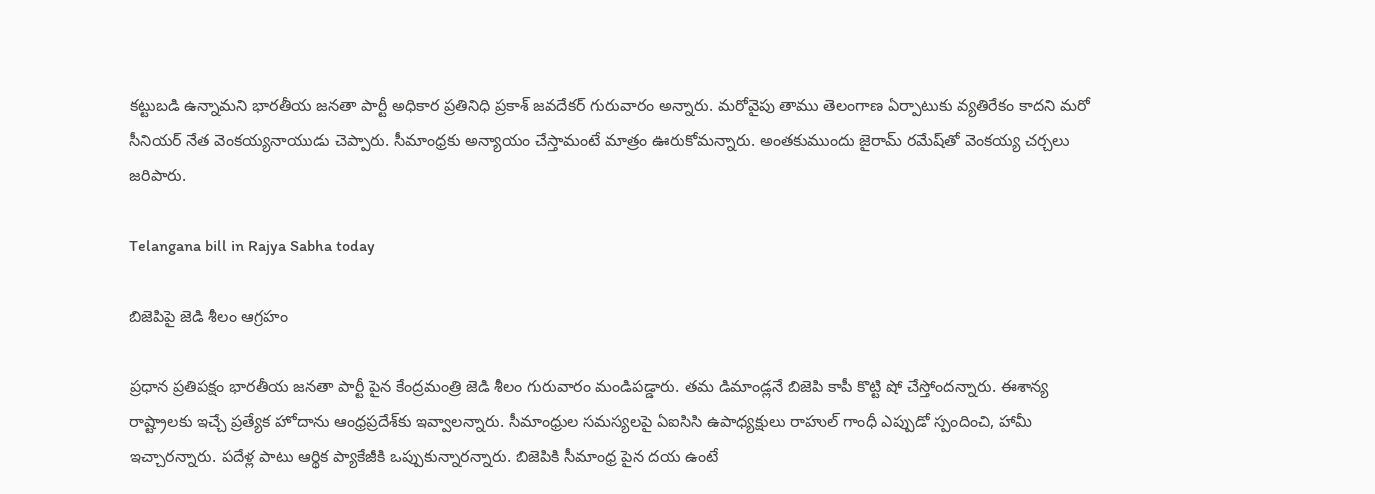కట్టుబడి ఉన్నామని భారతీయ జనతా పార్టీ అధికార ప్రతినిధి ప్రకాశ్ జవదేకర్ గురువారం అన్నారు. మరోవైపు తాము తెలంగాణ ఏర్పాటుకు వ్యతిరేకం కాదని మరో సీనియర్ నేత వెంకయ్యనాయుడు చెప్పారు. సీమాంధ్రకు అన్యాయం చేస్తామంటే మాత్రం ఊరుకోమన్నారు. అంతకుముందు జైరామ్ రమేష్‌తో వెంకయ్య చర్చలు జరిపారు.

Telangana bill in Rajya Sabha today

బిజెపిపై జెడి శీలం ఆగ్రహం

ప్రధాన ప్రతిపక్షం భారతీయ జనతా పార్టీ పైన కేంద్రమంత్రి జెడి శీలం గురువారం మండిపడ్డారు. తమ డిమాండ్లనే బిజెపి కాపీ కొట్టి షో చేస్తోందన్నారు. ఈశాన్య రాష్ట్రాలకు ఇచ్చే ప్రత్యేక హోదాను ఆంధ్రప్రదేశ్‌కు ఇవ్వాలన్నారు. సీమాంధ్రుల సమస్యలపై ఏఐసిసి ఉపాధ్యక్షులు రాహుల్ గాంధీ ఎప్పుడో స్పందించి, హామీ ఇచ్చారన్నారు. పదేళ్ల పాటు ఆర్థిక ప్యాకేజీకి ఒప్పుకున్నారన్నారు. బిజెపికి సీమాంధ్ర పైన దయ ఉంటే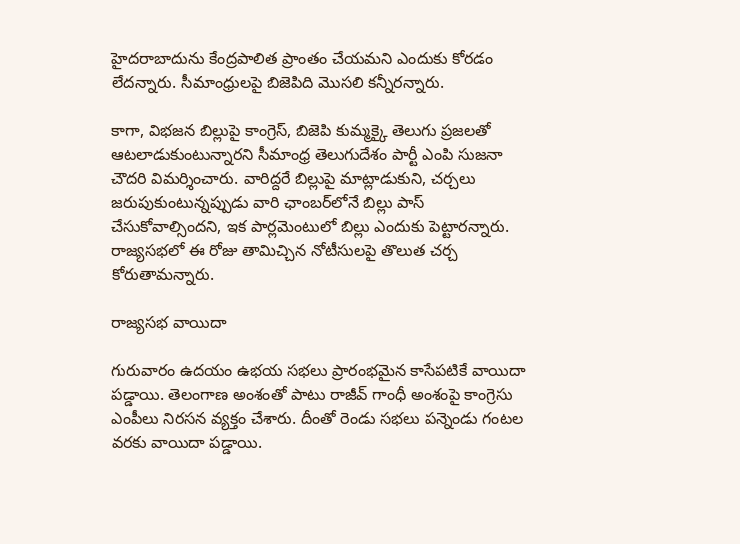హైదరాబాదును కేంద్రపాలిత ప్రాంతం చేయమని ఎందుకు కోరడం లేదన్నారు. సీమాంధ్రులపై బిజెపిది మొసలి కన్నీరన్నారు.

కాగా, విభజన బిల్లుపై కాంగ్రెస్, బిజెపి కుమ్మక్కై తెలుగు ప్రజలతో ఆటలాడుకుంటున్నారని సీమాంధ్ర తెలుగుదేశం పార్టీ ఎంపి సుజనా చౌదరి విమర్శించారు. వారిద్దరే బిల్లుపై మాట్లాడుకుని, చర్చలు జరుపుకుంటున్నప్పుడు వారి ఛాంబర్‌లోనే బిల్లు పాస్ చేసుకోవాల్సిందని, ఇక పార్లమెంటులో బిల్లు ఎందుకు పెట్టారన్నారు. రాజ్యసభలో ఈ రోజు తామిచ్చిన నోటీసులపై తొలుత చర్చ కోరుతామన్నారు.

రాజ్యసభ వాయిదా

గురువారం ఉదయం ఉభయ సభలు ప్రారంభమైన కాసేపటికే వాయిదా పడ్డాయి. తెలంగాణ అంశంతో పాటు రాజీవ్ గాంధీ అంశంపై కాంగ్రెసు ఎంపీలు నిరసన వ్యక్తం చేశారు. దీంతో రెండు సభలు పన్నెండు గంటల వరకు వాయిదా పడ్డాయి.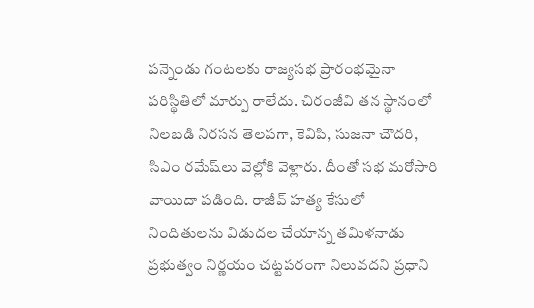పన్నెండు గంటలకు రాజ్యసభ ప్రారంభమైనా పరిస్థితిలో మార్పు రాలేదు. చిరంజీవి తన స్థానంలో నిలబడి నిరసన తెలపగా, కెవిపి, సుజనా చౌదరి, సిఎం రమేష్‌లు వెల్లోకి వెళ్లారు. దీంతో సభ మరోసారి వాయిదా పడింది. రాజీవ్ హత్య కేసులో నిందితులను విడుదల చేయాన్న తమిళనాడు ప్రభుత్వం నిర్ణయం చట్టపరంగా నిలువదని ప్రధాని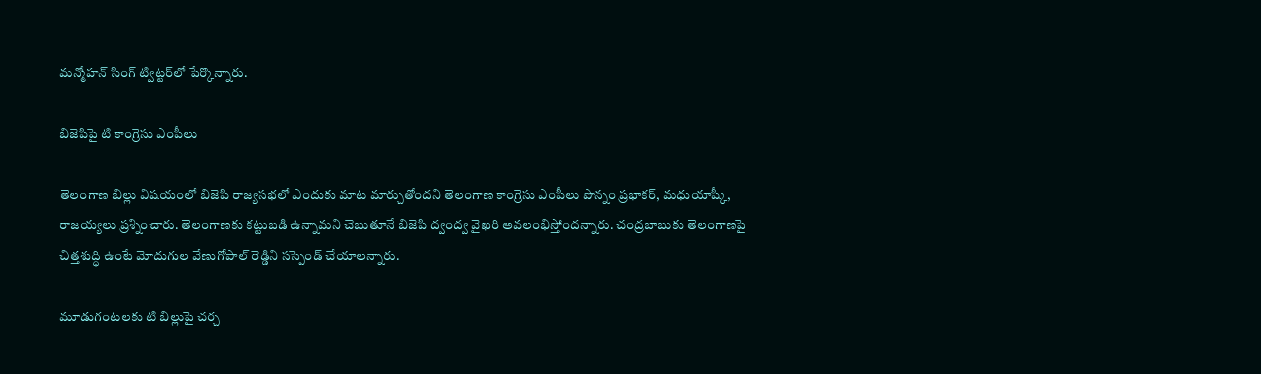మన్మోహన్ సింగ్ ట్విట్టర్‌లో పేర్కొన్నారు.

బిజెపిపై టి కాంగ్రెసు ఎంపీలు

తెలంగాణ బిల్లు విషయంలో బిజెపి రాజ్యసభలో ఎందుకు మాట మార్చుతోందని తెలంగాణ కాంగ్రెసు ఎంపీలు పొన్నం ప్రభాకర్, మధుయాష్కీ, రాజయ్యలు ప్రశ్నించారు. తెలంగాణకు కట్టుబడి ఉన్నామని చెబుతూనే బిజెపి ద్వంద్వ వైఖరి అవలంభిస్తోందన్నారు. చంద్రబాబుకు తెలంగాణపై చిత్తశుద్ధి ఉంటే మోదుగుల వేణుగోపాల్ రెడ్డిని సస్పెండ్ చేయాలన్నారు.

మూడుగంటలకు టి బిల్లుపై చర్చ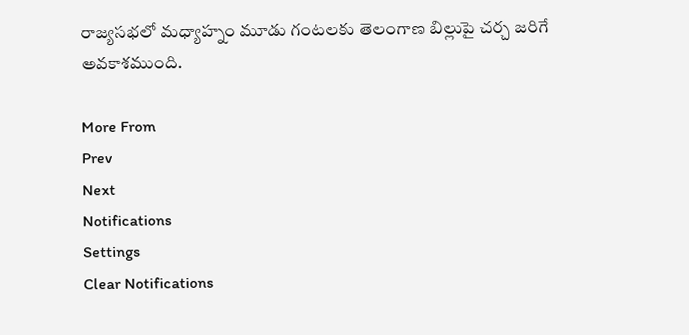రాజ్యసభలో మధ్యాహ్నం మూడు గంటలకు తెలంగాణ బిల్లుపై చర్చ జరిగే అవకాశముంది.

More From
Prev
Next
Notifications
Settings
Clear Notifications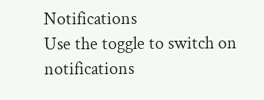Notifications
Use the toggle to switch on notifications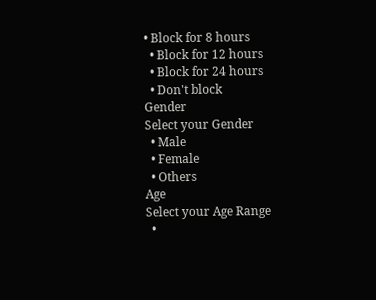• Block for 8 hours
  • Block for 12 hours
  • Block for 24 hours
  • Don't block
Gender
Select your Gender
  • Male
  • Female
  • Others
Age
Select your Age Range
  •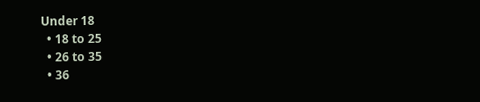Under 18
  • 18 to 25
  • 26 to 35
  • 36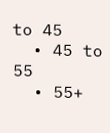to 45
  • 45 to 55
  • 55+